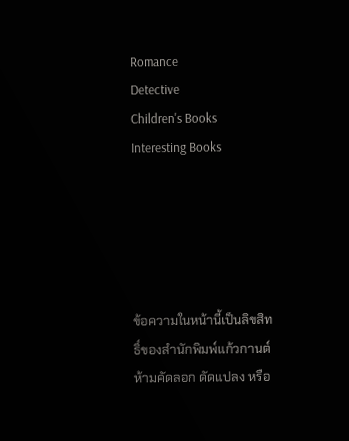Romance
Detective
Children's Books
Interesting Books





ข้อความในหน้านี้เป็นลิขสิทธิ์ของสำนักพิมพ์แก้วกานต์ ห้ามคัดลอก ดัดแปลง หรือ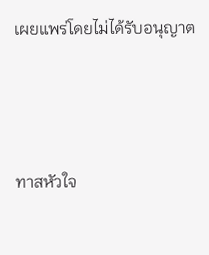เผยแพร่โดยไม่ได้รับอนุญาต



ทาสหัวใจ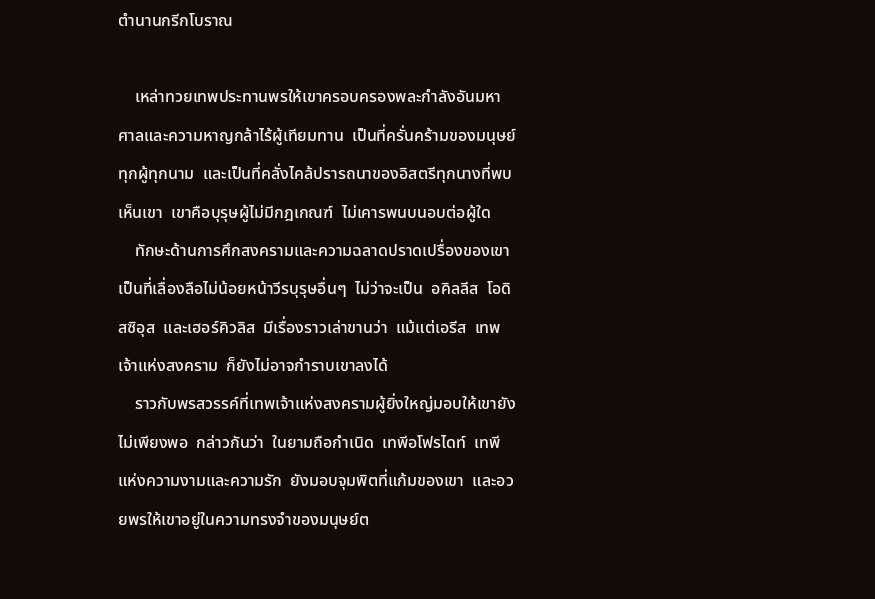ตำนานกรีกโบราณ

    เหล่าทวยเทพประทานพรให้เขาครอบครองพละกำลังอันมหาศาลและความหาญกล้าไร้ผู้เทียมทาน  เป็นที่ครั่นคร้ามของมนุษย์ทุกผู้ทุกนาม  และเป็นที่คลั่งไคล้ปรารถนาของอิสตรีทุกนางที่พบเห็นเขา  เขาคือบุรุษผู้ไม่มีกฎเกณฑ์  ไม่เคารพนบนอบต่อผู้ใด
    ทักษะด้านการศึกสงครามและความฉลาดปราดเปรื่องของเขาเป็นที่เลื่องลือไม่น้อยหน้าวีรบุรุษอื่นๆ  ไม่ว่าจะเป็น  อคิลลีส  โอดิสซิอุส  และเฮอร์คิวลิส  มีเรื่องราวเล่าขานว่า  แม้แต่เอรีส  เทพเจ้าแห่งสงคราม  ก็ยังไม่อาจกำราบเขาลงได้
    ราวกับพรสวรรค์ที่เทพเจ้าแห่งสงครามผู้ยิ่งใหญ่มอบให้เขายังไม่เพียงพอ  กล่าวกันว่า  ในยามถือกำเนิด  เทพีอโฟรไดท์  เทพีแห่งความงามและความรัก  ยังมอบจุมพิตที่แก้มของเขา  และอวยพรให้เขาอยู่ในความทรงจำของมนุษย์ต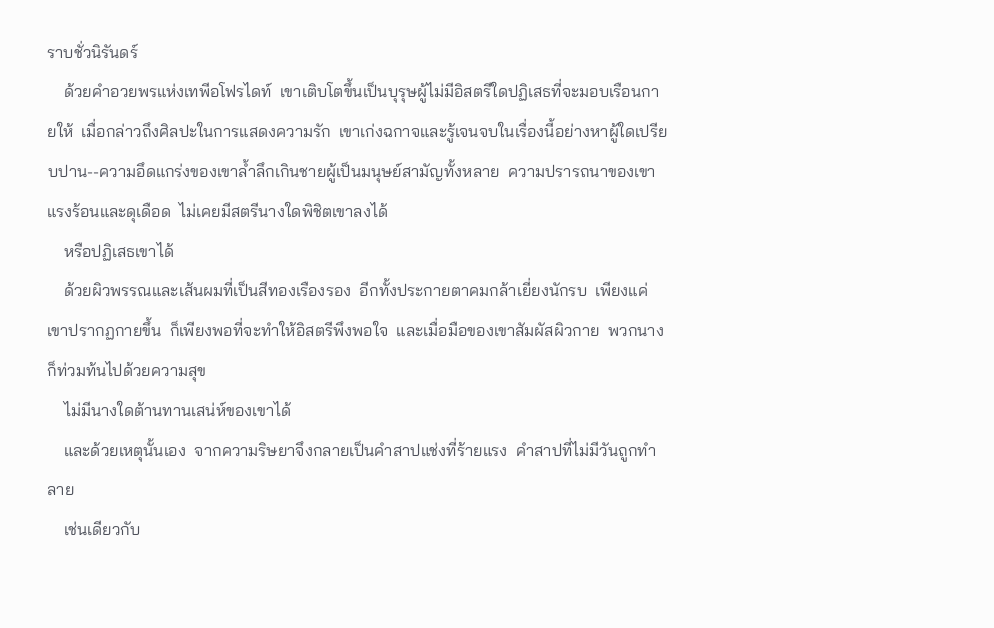ราบชั่วนิรันดร์
    ด้วยคำอวยพรแห่งเทพีอโฟรไดท์  เขาเติบโตขึ้นเป็นบุรุษผู้ไม่มีอิสตรีใดปฏิเสธที่จะมอบเรือนกายให้  เมื่อกล่าวถึงศิลปะในการแสดงความรัก  เขาเก่งฉกาจและรู้เจนจบในเรื่องนี้อย่างหาผู้ใดเปรียบปาน--ความอึดแกร่งของเขาล้ำลึกเกินชายผู้เป็นมนุษย์สามัญทั้งหลาย  ความปรารถนาของเขาแรงร้อนและดุเดือด  ไม่เคยมีสตรีนางใดพิชิตเขาลงได้
    หรือปฏิเสธเขาได้
    ด้วยผิวพรรณและเส้นผมที่เป็นสีทองเรืองรอง  อีกทั้งประกายตาคมกล้าเยี่ยงนักรบ  เพียงแค่เขาปรากฏกายขึ้น  ก็เพียงพอที่จะทำให้อิสตรีพึงพอใจ  และเมื่อมือของเขาสัมผัสผิวกาย  พวกนางก็ท่วมท้นไปด้วยความสุข
    ไม่มีนางใดต้านทานเสน่ห์ของเขาได้
    และด้วยเหตุนั้นเอง  จากความริษยาจึงกลายเป็นคำสาปแช่งที่ร้ายแรง  คำสาปที่ไม่มีวันถูกทำลาย
    เช่นเดียวกับ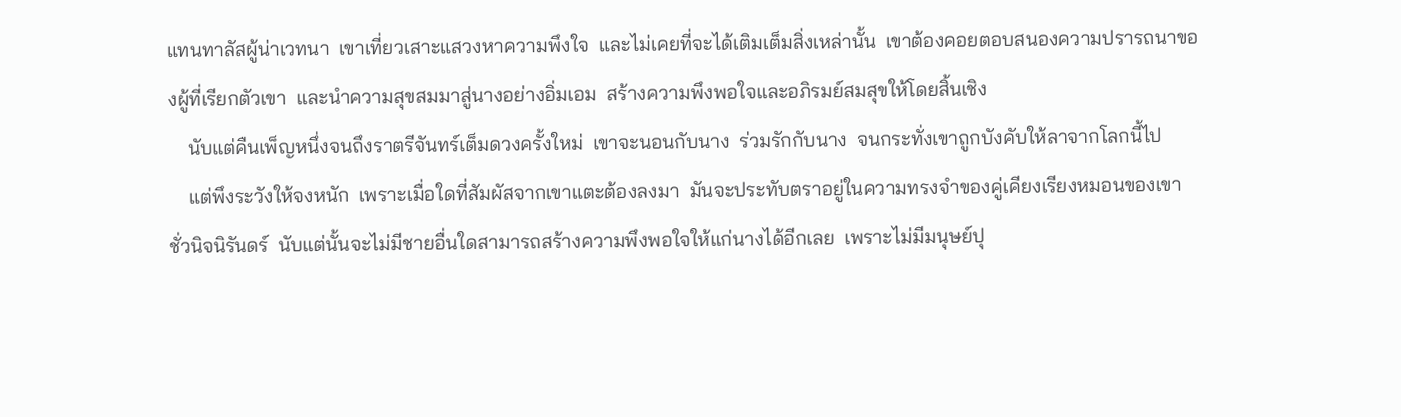แทนทาลัสผู้น่าเวทนา  เขาเที่ยวเสาะแสวงหาความพึงใจ  และไม่เคยที่จะได้เติมเต็มสิ่งเหล่านั้น  เขาต้องคอยตอบสนองความปรารถนาของผู้ที่เรียกตัวเขา  และนำความสุขสมมาสู่นางอย่างอิ่มเอม  สร้างความพึงพอใจและอภิรมย์สมสุขให้โดยสิ้นเชิง
    นับแต่คืนเพ็ญหนึ่งจนถึงราตรีจันทร์เต็มดวงครั้งใหม่  เขาจะนอนกับนาง  ร่วมรักกับนาง  จนกระทั่งเขาถูกบังคับให้ลาจากโลกนี้ไป
    แต่พึงระวังให้จงหนัก  เพราะเมื่อใดที่สัมผัสจากเขาแตะต้องลงมา  มันจะประทับตราอยู่ในความทรงจำของคู่เคียงเรียงหมอนของเขาชั่วนิจนิรันดร์  นับแต่นั้นจะไม่มีชายอื่นใดสามารถสร้างความพึงพอใจให้แก่นางได้อีกเลย  เพราะไม่มีมนุษย์ปุ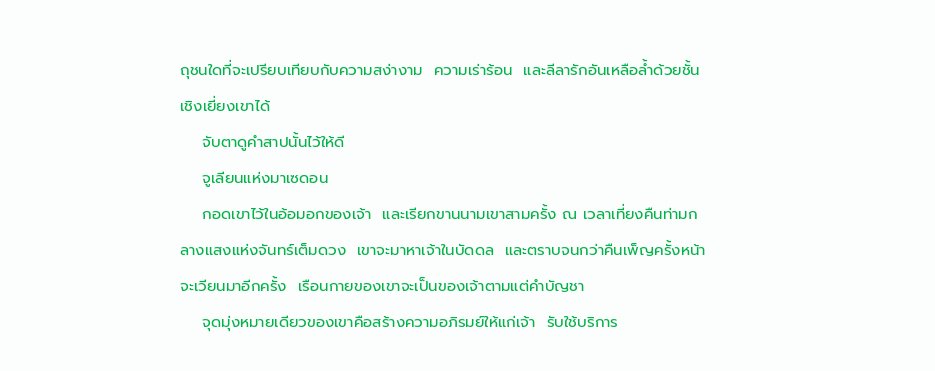ถุชนใดที่จะเปรียบเทียบกับความสง่างาม  ความเร่าร้อน  และลีลารักอันเหลือล้ำด้วยชั้นเชิงเยี่ยงเขาได้
    จับตาดูคำสาปนั้นไว้ให้ดี
    จูเลียนแห่งมาเซดอน
    กอดเขาไว้ในอ้อมอกของเจ้า  และเรียกขานนามเขาสามครั้ง ณ เวลาเที่ยงคืนท่ามกลางแสงแห่งจันทร์เต็มดวง  เขาจะมาหาเจ้าในบัดดล  และตราบจนกว่าคืนเพ็ญครั้งหน้าจะเวียนมาอีกครั้ง  เรือนกายของเขาจะเป็นของเจ้าตามแต่คำบัญชา
    จุดมุ่งหมายเดียวของเขาคือสร้างความอภิรมย์ให้แก่เจ้า  รับใช้บริการ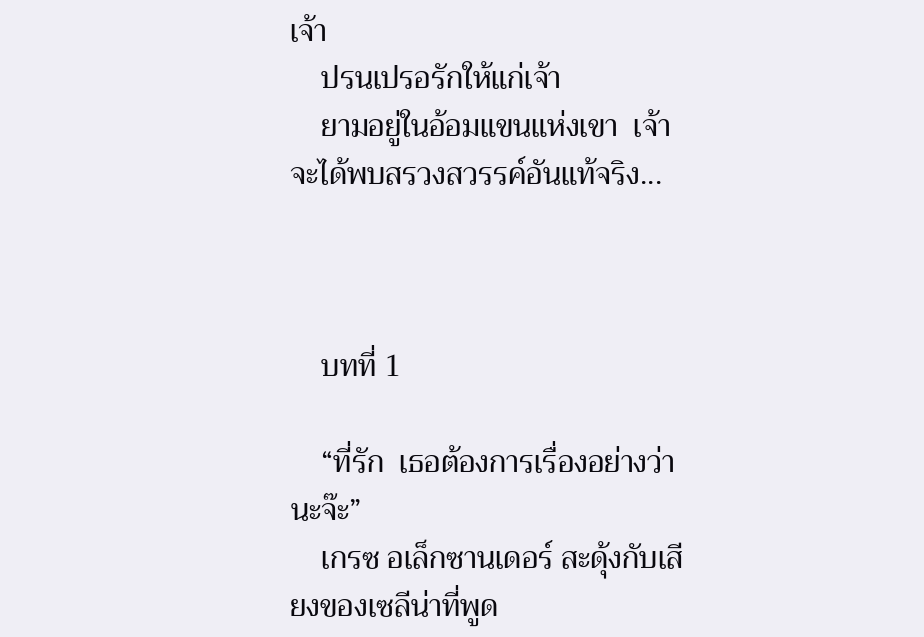เจ้า
    ปรนเปรอรักให้แก่เจ้า
    ยามอยู่ในอ้อมแขนแห่งเขา  เจ้าจะได้พบสรวงสวรรค์อันแท้จริง...



    บทที่ 1

    “ที่รัก  เธอต้องการเรื่องอย่างว่านะจ๊ะ”
    เกรซ อเล็กซานเดอร์ สะดุ้งกับเสียงของเซลีน่าที่พูด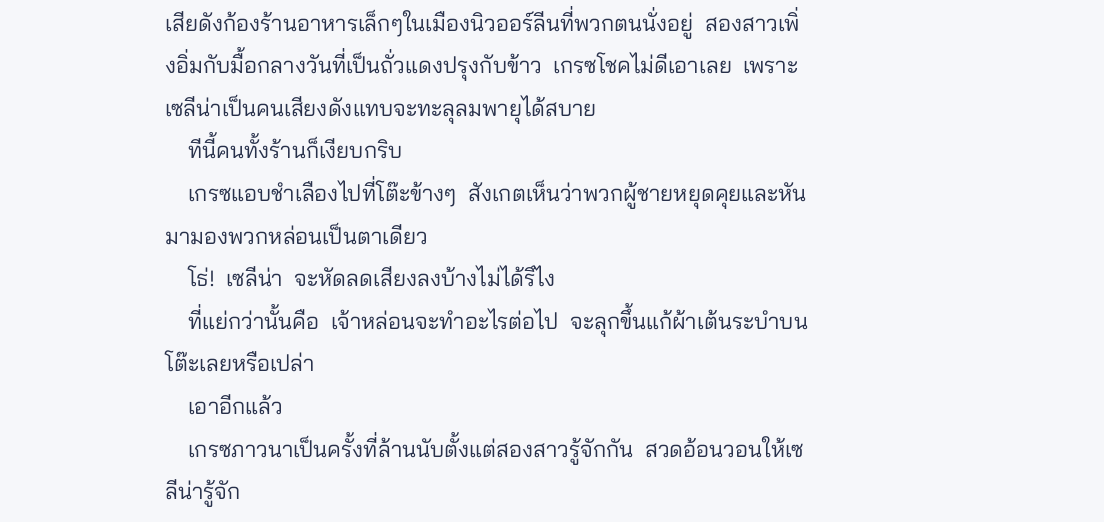เสียดังก้องร้านอาหารเล็กๆในเมืองนิวออร์ลีนที่พวกตนนั่งอยู่  สองสาวเพิ่งอิ่มกับมื้อกลางวันที่เป็นถั่วแดงปรุงกับข้าว  เกรซโชคไม่ดีเอาเลย  เพราะเซลีน่าเป็นคนเสียงดังแทบจะทะลุลมพายุได้สบาย
    ทีนี้คนทั้งร้านก็เงียบกริบ
    เกรซแอบชำเลืองไปที่โต๊ะข้างๆ  สังเกตเห็นว่าพวกผู้ชายหยุดคุยและหันมามองพวกหล่อนเป็นตาเดียว
    โธ่!  เซลีน่า  จะหัดลดเสียงลงบ้างไม่ได้รึไง
    ที่แย่กว่านั้นคือ  เจ้าหล่อนจะทำอะไรต่อไป  จะลุกขึ้นแก้ผ้าเต้นระบำบนโต๊ะเลยหรือเปล่า
    เอาอีกแล้ว
    เกรซภาวนาเป็นครั้งที่ล้านนับตั้งแต่สองสาวรู้จักกัน  สวดอ้อนวอนให้เซลีน่ารู้จัก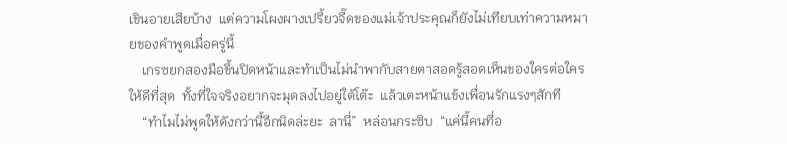เขินอายเสียบ้าง  แต่ความโผงผางเปรี้ยวจี๊ดของแม่เจ้าประคุณก็ยังไม่เทียบเท่าความหมายของคำพูดเมื่อครู่นี้
    เกรซยกสองมือขึ้นปิดหน้าและทำเป็นไม่นำพากับสายตาสอดรู้สอดเห็นของใครต่อใครให้ดีที่สุด  ทั้งที่ใจจริงอยากจะมุดลงไปอยู่ใต้โต๊ะ  แล้วเตะหน้าแข้งเพื่อนรักแรงๆสักที
    “ทำไมไม่พูดให้ดังกว่านี้อีกนิดล่ะยะ  ลานี่”  หล่อนกระซิบ  “แค่นี้คนที่อ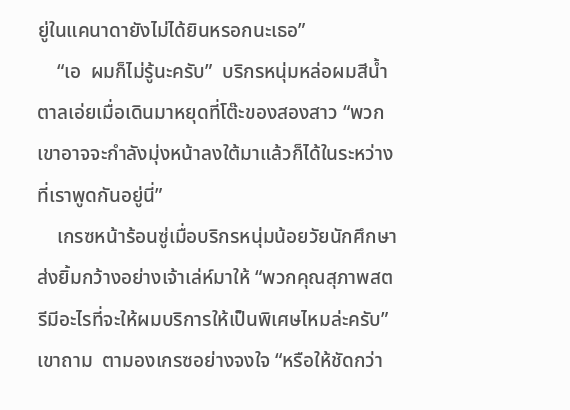ยู่ในแคนาดายังไม่ได้ยินหรอกนะเธอ”
    “เอ  ผมก็ไม่รู้นะครับ”  บริกรหนุ่มหล่อผมสีน้ำตาลเอ่ยเมื่อเดินมาหยุดที่โต๊ะของสองสาว “พวกเขาอาจจะกำลังมุ่งหน้าลงใต้มาแล้วก็ได้ในระหว่างที่เราพูดกันอยู่นี่”
    เกรซหน้าร้อนซู่เมื่อบริกรหนุ่มน้อยวัยนักศึกษาส่งยิ้มกว้างอย่างเจ้าเล่ห์มาให้ “พวกคุณสุภาพสตรีมีอะไรที่จะให้ผมบริการให้เป็นพิเศษไหมล่ะครับ”  เขาถาม  ตามองเกรซอย่างจงใจ “หรือให้ชัดกว่า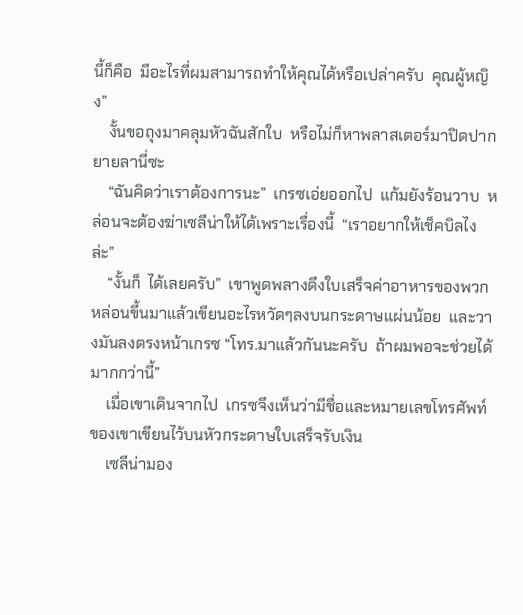นี้ก็คือ  มีอะไรที่ผมสามารถทำให้คุณได้หรือเปล่าครับ  คุณผู้หญิง”
    งั้นขอถุงมาคลุมหัวฉันสักใบ  หรือไม่ก็หาพลาสเตอร์มาปิดปากยายลานี่ซะ
    “ฉันคิดว่าเราต้องการนะ”  เกรซเอ่ยออกไป  แก้มยังร้อนวาบ  หล่อนจะต้องฆ่าเซลีน่าให้ได้เพราะเรื่องนี้  “เราอยากให้เช็คบิลไงล่ะ”
    “งั้นก็  ได้เลยครับ”  เขาพูดพลางดึงใบเสร็จค่าอาหารของพวกหล่อนขึ้นมาแล้วเขียนอะไรหวัดๆลงบนกระดาษแผ่นน้อย  และวางมันลงตรงหน้าเกรซ “โทร.มาแล้วกันนะครับ  ถ้าผมพอจะช่วยได้มากกว่านี้”
    เมื่อเขาเดินจากไป  เกรซจึงเห็นว่ามีชื่อและหมายเลขโทรศัพท์ของเขาเขียนไว้บนหัวกระดาษใบเสร็จรับเงิน
    เซลีน่ามอง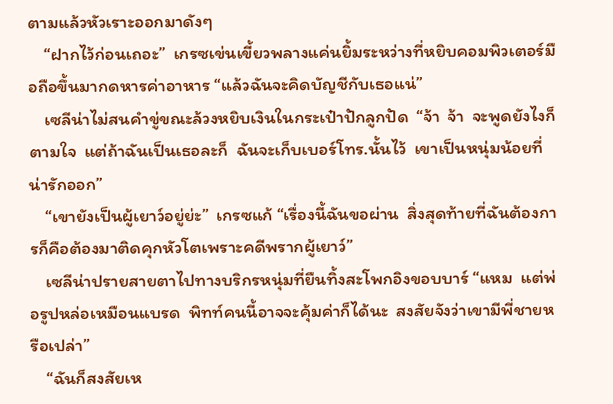ตามแล้วหัวเราะออกมาดังๆ
    “ฝากไว้ก่อนเถอะ”  เกรซเข่นเขี้ยวพลางแค่นยิ้มระหว่างที่หยิบคอมพิวเตอร์มือถือขึ้นมากดหารค่าอาหาร “แล้วฉันจะคิดบัญชีกับเธอแน่”
    เซลีน่าไม่สนคำขู่ขณะล้วงหยิบเงินในกระเป๋าปักลูกปัด  “จ้า  จ้า  จะพูดยังไงก็ตามใจ  แต่ถ้าฉันเป็นเธอละก็  ฉันจะเก็บเบอร์โทร.นั้นไว้  เขาเป็นหนุ่มน้อยที่น่ารักออก”
    “เขายังเป็นผู้เยาว์อยู่ย่ะ”  เกรซแก้ “เรื่องนี้ฉันขอผ่าน  สิ่งสุดท้ายที่ฉันต้องการก็คือต้องมาติดคุกหัวโตเพราะคดีพรากผู้เยาว์”
    เซลีน่าปรายสายตาไปทางบริกรหนุ่มที่ยืนทิ้งสะโพกอิงขอบบาร์ “แหม  แต่พ่อรูปหล่อเหมือนแบรด  พิทท์คนนี้อาจจะคุ้มค่าก็ได้นะ  สงสัยจังว่าเขามีพี่ชายหรือเปล่า”
    “ฉันก็สงสัยเห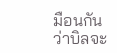มือนกันว่าบิลจะ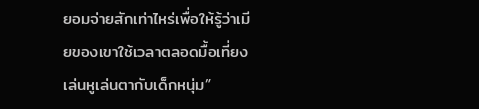ยอมจ่ายสักเท่าไหร่เพื่อให้รู้ว่าเมียของเขาใช้เวลาตลอดมื้อเที่ยงเล่นหูเล่นตากับเด็กหนุ่ม”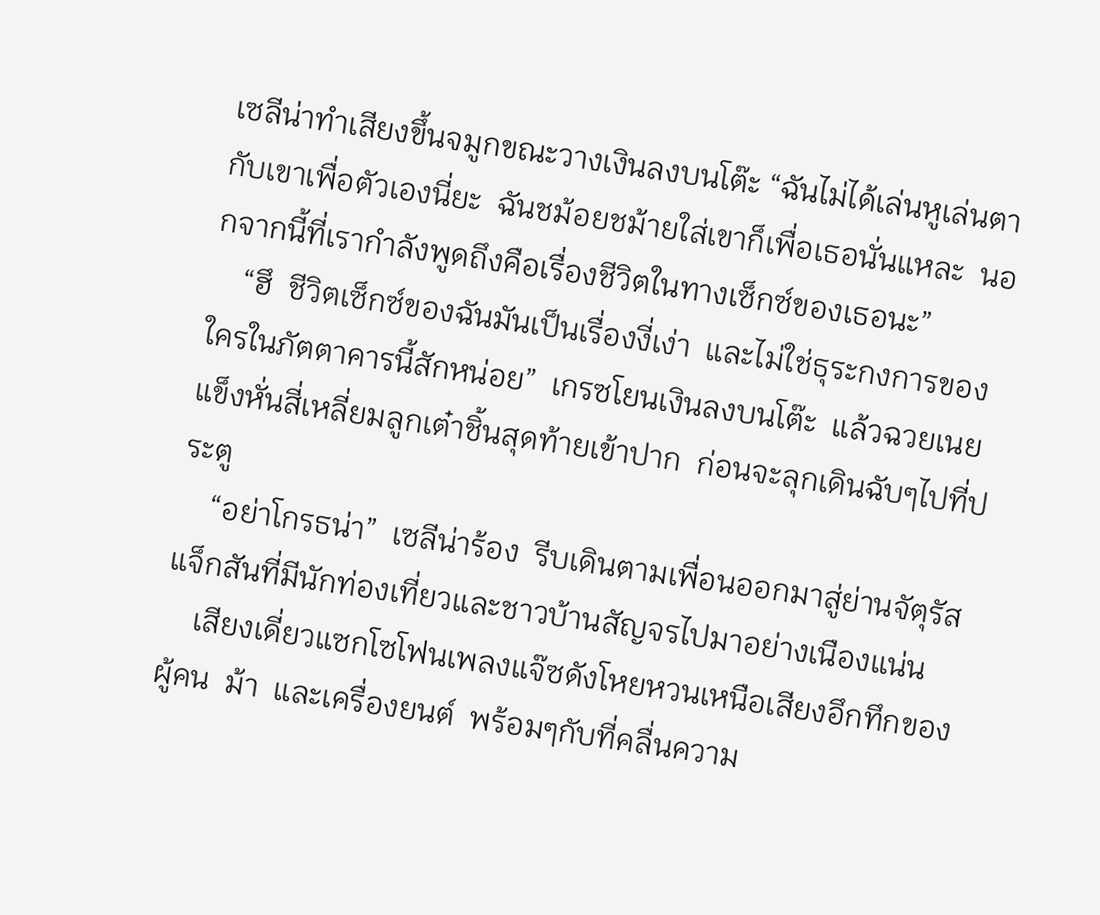เซลีน่าทำเสียงขึ้นจมูกขณะวางเงินลงบนโต๊ะ “ฉันไม่ได้เล่นหูเล่นตากับเขาเพื่อตัวเองนี่ยะ  ฉันชม้อยชม้ายใส่เขาก็เพื่อเธอนั่นแหละ  นอกจากนี้ที่เรากำลังพูดถึงคือเรื่องชีวิตในทางเซ็กซ์ของเธอนะ”
    “ฮึ  ชีวิตเซ็กซ์ของฉันมันเป็นเรื่องงี่เง่า  และไม่ใช่ธุระกงการของใครในภัตตาคารนี้สักหน่อย”  เกรซโยนเงินลงบนโต๊ะ  แล้วฉวยเนยแข็งหั่นสี่เหลี่ยมลูกเต๋าชิ้นสุดท้ายเข้าปาก  ก่อนจะลุกเดินฉับๆไปที่ประตู
    “อย่าโกรธน่า”  เซลีน่าร้อง  รีบเดินตามเพื่อนออกมาสู่ย่านจัตุรัสแจ็กสันที่มีนักท่องเที่ยวและชาวบ้านสัญจรไปมาอย่างเนืองแน่น
    เสียงเดี่ยวแซกโซโฟนเพลงแจ๊ซดังโหยหวนเหนือเสียงอึกทึกของผู้คน  ม้า  และเครื่องยนต์  พร้อมๆกับที่คลื่นความ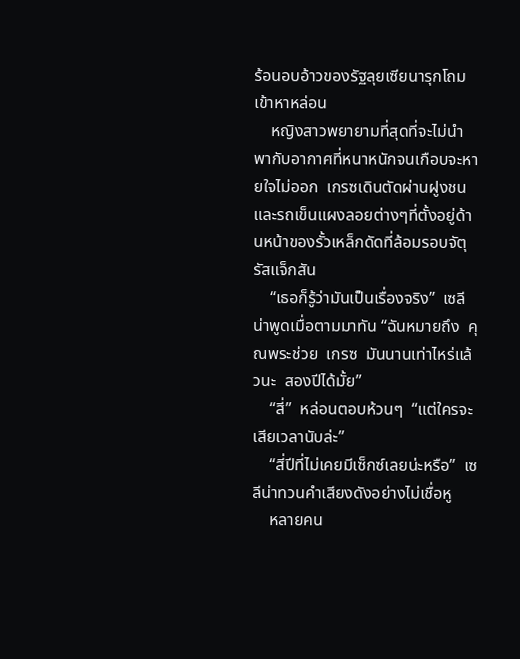ร้อนอบอ้าวของรัฐลุยเซียนารุกโถมเข้าหาหล่อน
    หญิงสาวพยายามที่สุดที่จะไม่นำพากับอากาศที่หนาหนักจนเกือบจะหายใจไม่ออก  เกรซเดินตัดผ่านฝูงชนและรถเข็นแผงลอยต่างๆที่ตั้งอยู่ด้านหน้าของรั้วเหล็กดัดที่ล้อมรอบจัตุรัสแจ็กสัน
    “เธอก็รู้ว่ามันเป็นเรื่องจริง”  เซลีน่าพูดเมื่อตามมาทัน “ฉันหมายถึง  คุณพระช่วย  เกรซ  มันนานเท่าไหร่แล้วนะ  สองปีได้มั้ย”
    “สี่”  หล่อนตอบห้วนๆ  “แต่ใครจะเสียเวลานับล่ะ”
    “สี่ปีที่ไม่เคยมีเซ็กซ์เลยน่ะหรือ”  เซลีน่าทวนคำเสียงดังอย่างไม่เชื่อหู
    หลายคน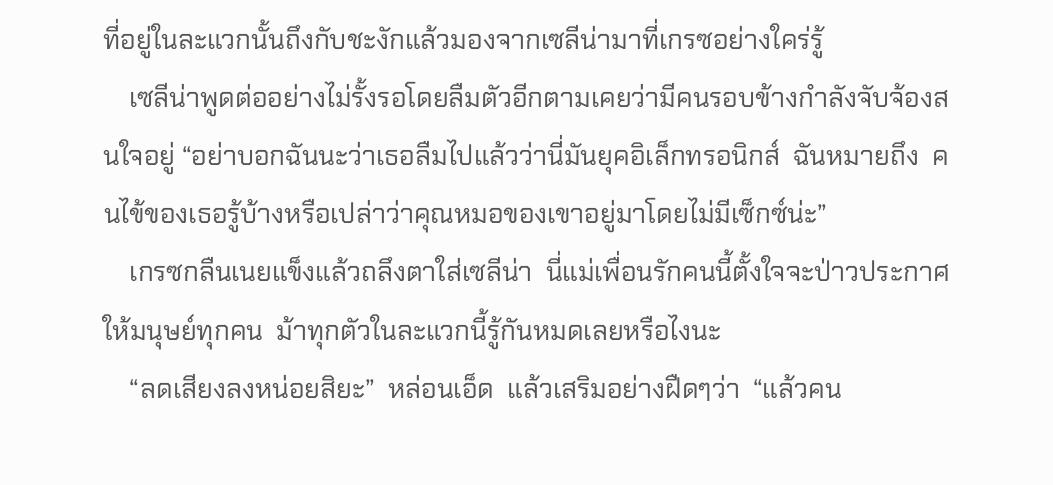ที่อยู่ในละแวกนั้นถึงกับชะงักแล้วมองจากเซลีน่ามาที่เกรซอย่างใคร่รู้
    เซลีน่าพูดต่ออย่างไม่รั้งรอโดยลืมตัวอีกตามเคยว่ามีคนรอบข้างกำลังจับจ้องสนใจอยู่ “อย่าบอกฉันนะว่าเธอลืมไปแล้วว่านี่มันยุคอิเล็กทรอนิกส์  ฉันหมายถึง  คนไข้ของเธอรู้บ้างหรือเปล่าว่าคุณหมอของเขาอยู่มาโดยไม่มีเซ็กซ์น่ะ”
    เกรซกลืนเนยแข็งแล้วถลึงตาใส่เซลีน่า  นี่แม่เพื่อนรักคนนี้ตั้งใจจะป่าวประกาศให้มนุษย์ทุกคน  ม้าทุกตัวในละแวกนี้รู้กันหมดเลยหรือไงนะ
    “ลดเสียงลงหน่อยสิยะ”  หล่อนเอ็ด  แล้วเสริมอย่างฝืดๆว่า  “แล้วคน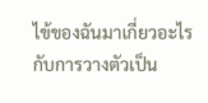ไข้ของฉันมาเกี่ยวอะไรกับการวางตัวเป็น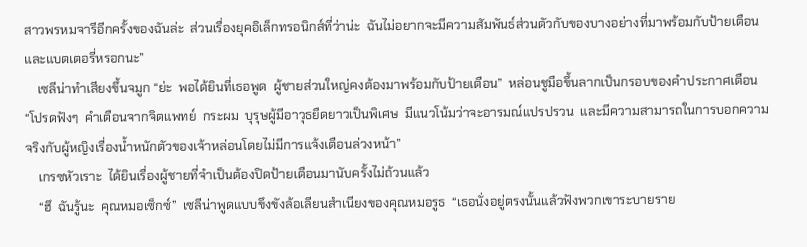สาวพรหมจารีอีกครั้งของฉันล่ะ  ส่วนเรื่องยุคอิเล็กทรอนิกส์ที่ว่าน่ะ  ฉันไม่อยากจะมีความสัมพันธ์ส่วนตัวกับของบางอย่างที่มาพร้อมกับป้ายเตือนและแบตเตอรี่หรอกนะ”
    เซลีน่าทำเสียงขึ้นจมูก “ย่ะ  พอได้ยินที่เธอพูด  ผู้ชายส่วนใหญ่คงต้องมาพร้อมกับป้ายเตือน”  หล่อนชูมือขึ้นลากเป็นกรอบของคำประกาศเตือน “โปรดฟังๆ  คำเตือนจากจิตแพทย์  กระผม  บุรุษผู้มีอาวุธยืดยาวเป็นพิเศษ  มีแนวโน้มว่าจะอารมณ์แปรปรวน  และมีความสามารถในการบอกความจริงกับผู้หญิงเรื่องน้ำหนักตัวของเจ้าหล่อนโดยไม่มีการแจ้งเตือนล่วงหน้า”
    เกรซหัวเราะ  ได้ยินเรื่องผู้ชายที่จำเป็นต้องปิดป้ายเตือนมานับครั้งไม่ถ้วนแล้ว
    “ฮึ  ฉันรู้นะ  คุณหมอเซ็กซ์”  เซลีน่าพูดแบบขึงขังล้อเลียนสำเนียงของคุณหมอรูธ  “เธอนั่งอยู่ตรงนั้นแล้วฟังพวกเขาระบายราย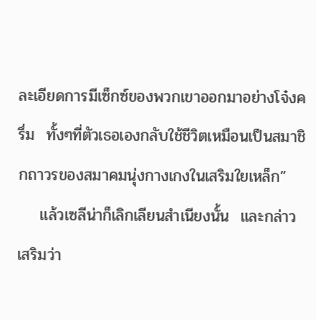ละเอียดการมีเซ็กซ์ของพวกเขาออกมาอย่างโจ๋งครึ่ม  ทั้งๆที่ตัวเธอเองกลับใช้ชีวิตเหมือนเป็นสมาชิกถาวรของสมาคมนุ่งกางเกงในเสริมใยเหล็ก”
    แล้วเซลีน่าก็เลิกเลียนสำเนียงนั้น  และกล่าวเสริมว่า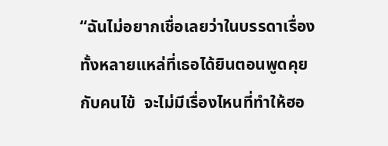“ฉันไม่อยากเชื่อเลยว่าในบรรดาเรื่องทั้งหลายแหล่ที่เธอได้ยินตอนพูดคุยกับคนไข้  จะไม่มีเรื่องไหนที่ทำให้ฮอ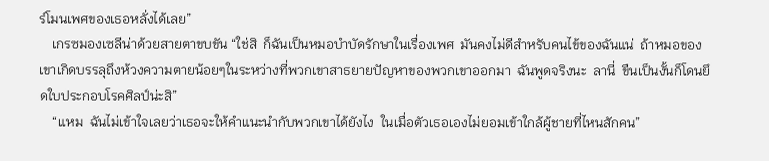ร์โมนเพศของเธอหลั่งได้เลย”
    เกรซมองเซลีน่าด้วยสายตาขบขัน “ใช่สิ  ก็ฉันเป็นหมอบำบัดรักษาในเรื่องเพศ  มันคงไม่ดีสำหรับคนไข้ของฉันแน่  ถ้าหมอของเขาเกิดบรรลุถึงห้วงความตายน้อยๆในระหว่างที่พวกเขาสาธยายปัญหาของพวกเขาออกมา  ฉันพูดจริงนะ  ลานี่  ขืนเป็นงั้นก็โดนยึดใบประกอบโรคศิลป์น่ะสิ”
    “แหม  ฉันไม่เข้าใจเลยว่าเธอจะให้คำแนะนำกับพวกเขาได้ยังไง  ในเมื่อตัวเธอเองไม่ยอมเข้าใกล้ผู้ชายที่ไหนสักคน”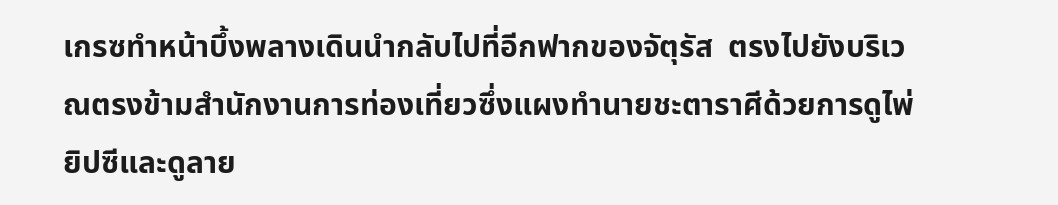เกรซทำหน้าบึ้งพลางเดินนำกลับไปที่อีกฟากของจัตุรัส  ตรงไปยังบริเวณตรงข้ามสำนักงานการท่องเที่ยวซึ่งแผงทำนายชะตาราศีด้วยการดูไพ่ยิปซีและดูลาย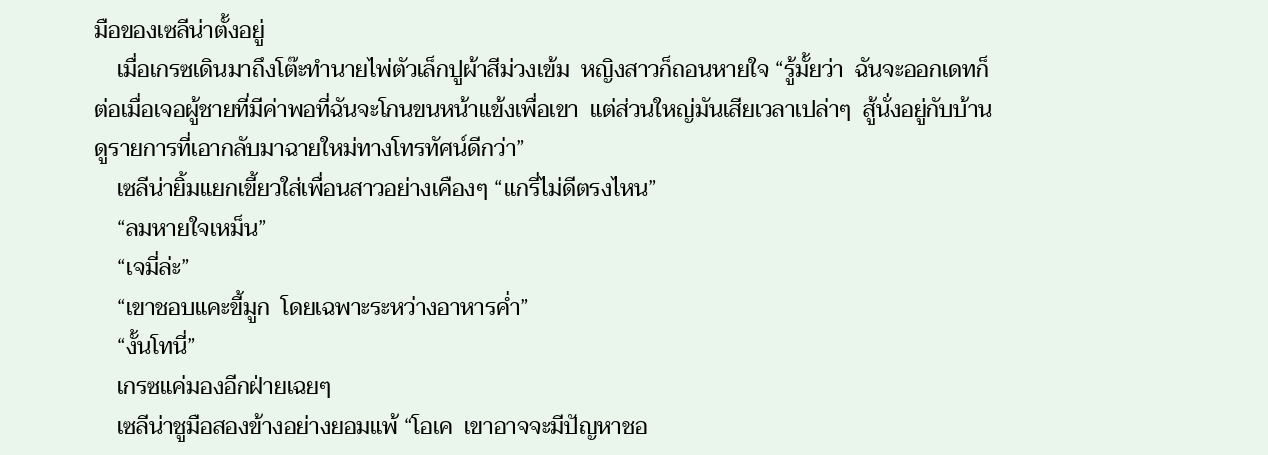มือของเซลีน่าตั้งอยู่
    เมื่อเกรซเดินมาถึงโต๊ะทำนายไพ่ตัวเล็กปูผ้าสีม่วงเข้ม  หญิงสาวก็ถอนหายใจ “รู้มั้ยว่า  ฉันจะออกเดทก็ต่อเมื่อเจอผู้ชายที่มีค่าพอที่ฉันจะโกนขนหน้าแข้งเพื่อเขา  แต่ส่วนใหญ่มันเสียเวลาเปล่าๆ  สู้นั่งอยู่กับบ้านดูรายการที่เอากลับมาฉายใหม่ทางโทรทัศน์ดีกว่า”
    เซลีน่ายิ้มแยกเขี้ยวใส่เพื่อนสาวอย่างเคืองๆ “แกรี่ไม่ดีตรงไหน”
    “ลมหายใจเหม็น”
    “เจมี่ล่ะ”
    “เขาชอบแคะขี้มูก  โดยเฉพาะระหว่างอาหารค่ำ”
    “งั้นโทนี่”
    เกรซแค่มองอีกฝ่ายเฉยๆ
    เซลีน่าชูมือสองข้างอย่างยอมแพ้ “โอเค  เขาอาจจะมีปัญหาชอ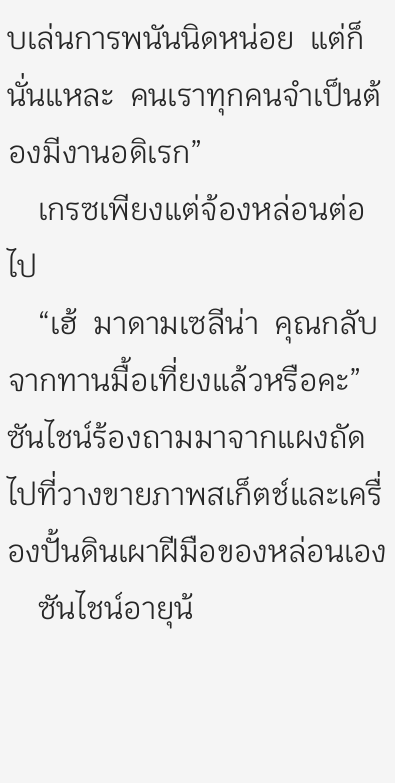บเล่นการพนันนิดหน่อย  แต่ก็นั่นแหละ  คนเราทุกคนจำเป็นต้องมีงานอดิเรก”
    เกรซเพียงแต่จ้องหล่อนต่อไป
    “เฮ้  มาดามเซลีน่า  คุณกลับจากทานมื้อเที่ยงแล้วหรือคะ”  ซันไชน์ร้องถามมาจากแผงถัดไปที่วางขายภาพสเก็ตช์และเครื่องปั้นดินเผาฝีมือของหล่อนเอง
    ซันไชน์อายุน้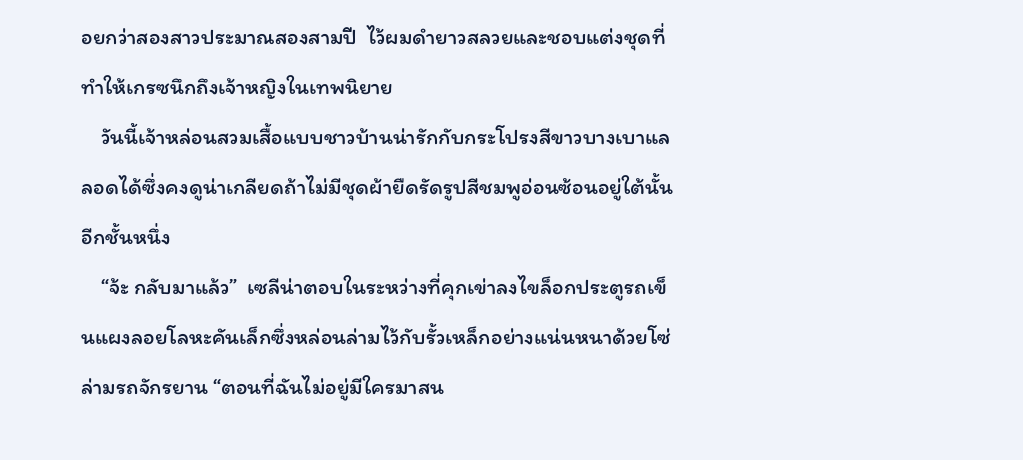อยกว่าสองสาวประมาณสองสามปี  ไว้ผมดำยาวสลวยและชอบแต่งชุดที่ทำให้เกรซนึกถึงเจ้าหญิงในเทพนิยาย
    วันนี้เจ้าหล่อนสวมเสื้อแบบชาวบ้านน่ารักกับกระโปรงสีขาวบางเบาแลลอดได้ซึ่งคงดูน่าเกลียดถ้าไม่มีชุดผ้ายืดรัดรูปสีชมพูอ่อนซ้อนอยู่ใต้นั้นอีกชั้นหนึ่ง
    “จ้ะ กลับมาแล้ว”  เซลีน่าตอบในระหว่างที่คุกเข่าลงไขล็อกประตูรถเข็นแผงลอยโลหะคันเล็กซึ่งหล่อนล่ามไว้กับรั้วเหล็กอย่างแน่นหนาด้วยโซ่ล่ามรถจักรยาน “ตอนที่ฉันไม่อยู่มีใครมาสน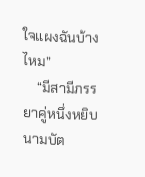ใจแผงฉันบ้างไหม”
    “มีสามีภรรยาคู่หนึ่งหยิบนามบัต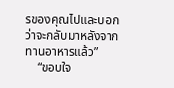รของคุณไปและบอกว่าจะกลับมาหลังจากทานอาหารแล้ว”
    “ขอบใจ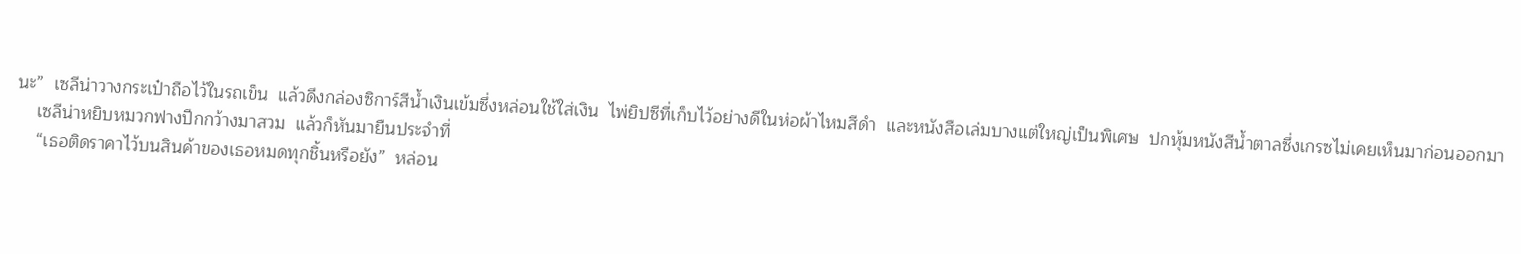นะ”  เซลีน่าวางกระเป๋าถือไว้ในรถเข็น  แล้วดึงกล่องซิการ์สีน้ำเงินเข้มซึ่งหล่อนใช้ใส่เงิน  ไพ่ยิปซีที่เก็บไว้อย่างดีในห่อผ้าไหมสีดำ  และหนังสือเล่มบางแต่ใหญ่เป็นพิเศษ  ปกหุ้มหนังสีน้ำตาลซึ่งเกรซไม่เคยเห็นมาก่อนออกมา
    เซลีน่าหยิบหมวกฟางปีกกว้างมาสวม  แล้วก็หันมายืนประจำที่
    “เธอติดราคาไว้บนสินค้าของเธอหมดทุกชิ้นหรือยัง”  หล่อน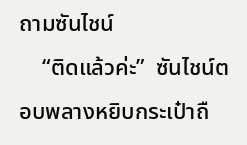ถามซันไชน์
    “ติดแล้วค่ะ”  ซันไชน์ตอบพลางหยิบกระเป๋าถื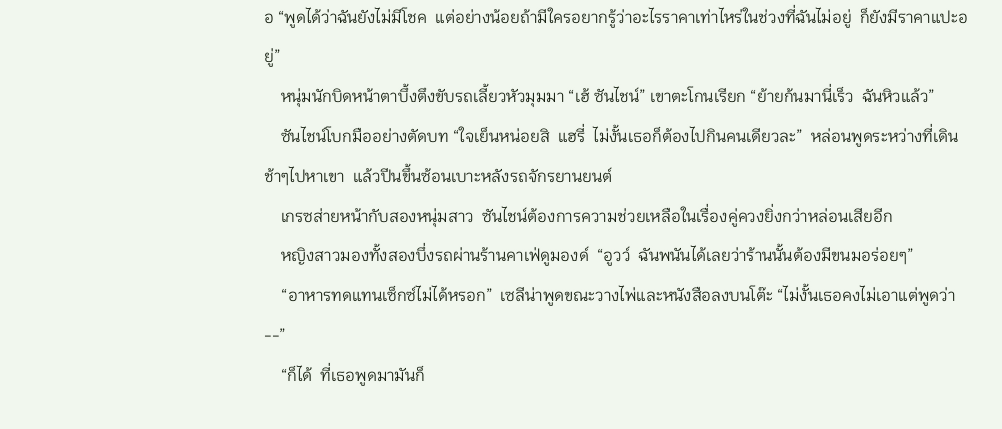อ “พูดได้ว่าฉันยังไม่มีโชค  แต่อย่างน้อยถ้ามีใครอยากรู้ว่าอะไรราคาเท่าไหร่ในช่วงที่ฉันไม่อยู่  ก็ยังมีราคาแปะอยู่”
    หนุ่มนักบิดหน้าตาบึ้งตึงขับรถเลี้ยวหัวมุมมา “เฮ้ ซันไชน์” เขาตะโกนเรียก “ย้ายก้นมานี่เร็ว  ฉันหิวแล้ว”
    ซันไชน์โบกมืออย่างตัดบท “ใจเย็นหน่อยสิ  แฮรี่  ไม่งั้นเธอก็ต้องไปกินคนเดียวละ”  หล่อนพูดระหว่างที่เดินช้าๆไปหาเขา  แล้วปีนขึ้นซ้อนเบาะหลังรถจักรยานยนต์
    เกรซส่ายหน้ากับสองหนุ่มสาว  ซันไชน์ต้องการความช่วยเหลือในเรื่องคู่ควงยิ่งกว่าหล่อนเสียอีก
    หญิงสาวมองทั้งสองบึ่งรถผ่านร้านคาเฟ่ดูมองด์  “อูวว์  ฉันพนันได้เลยว่าร้านนั้นต้องมีขนมอร่อยๆ”
    “อาหารทดแทนเซ็กซ์ไม่ได้หรอก”  เซลีน่าพูดขณะวางไพ่และหนังสือลงบนโต๊ะ “ไม่งั้นเธอคงไม่เอาแต่พูดว่า--”
    “ก็ได้  ที่เธอพูดมามันก็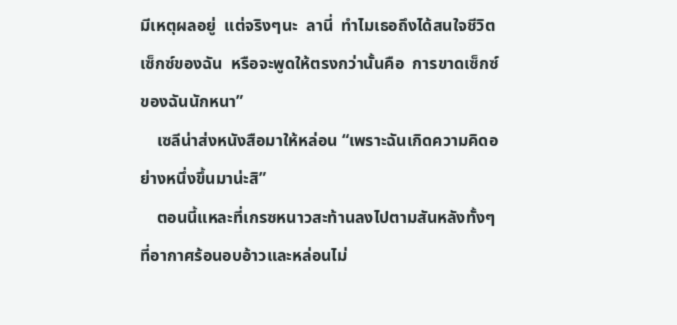มีเหตุผลอยู่  แต่จริงๆนะ  ลานี่  ทำไมเธอถึงได้สนใจชีวิตเซ็กซ์ของฉัน  หรือจะพูดให้ตรงกว่านั้นคือ  การขาดเซ็กซ์ของฉันนักหนา”
    เซลีน่าส่งหนังสือมาให้หล่อน “เพราะฉันเกิดความคิดอย่างหนึ่งขึ้นมาน่ะสิ”
    ตอนนี้แหละที่เกรซหนาวสะท้านลงไปตามสันหลังทั้งๆที่อากาศร้อนอบอ้าวและหล่อนไม่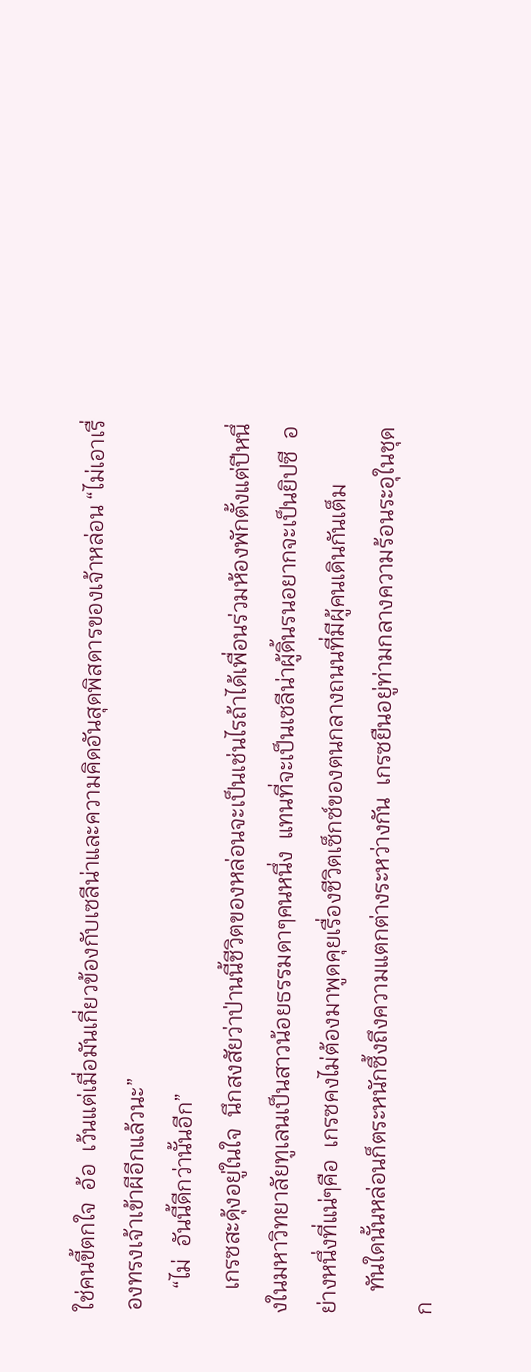ใช่คนขี้ตกใจ  อ้อ  เว้นแต่เมื่อมันเกี่ยวข้องกับเซลีน่าและความคิดอันสุดพิสดารของเจ้าหล่อน “ไม่เอาเรื่องทรงเจ้าเข้าผีอีกแล้วนะ”
    “ไม่  อันนี้ดีกว่านั้นอีก”
    เกรซสะดุ้งอยู่ในใจ  นึกสงสัยว่าป่านนี้ชีวิตของหล่อนจะเป็นเช่นไรถ้าได้เพื่อนร่วมห้องพักตั้งแต่ปีหนึ่งในมหาวิทยาลัยทูเลนเป็นสาวน้อยธรรมดาๆคนหนึ่ง  แทนที่จะเป็นเซลีน่าผู้ดิ้นรนอยากจะเป็นยิปซี  อย่างหนึ่งที่แน่ๆคือ  เกรซคงไม่ต้องมาพูดคุยเรื่องชีวิตเซ็กซ์ของตนกลางถนนที่มีผู้คนเดินกันเต็ม
    ทันใดนั้นหล่อนก็ตระหนักซึ้งถึงความแตกต่างระหว่างกัน  เกรซยืนอยู่ท่ามกลางความร้อนระอุในชุดก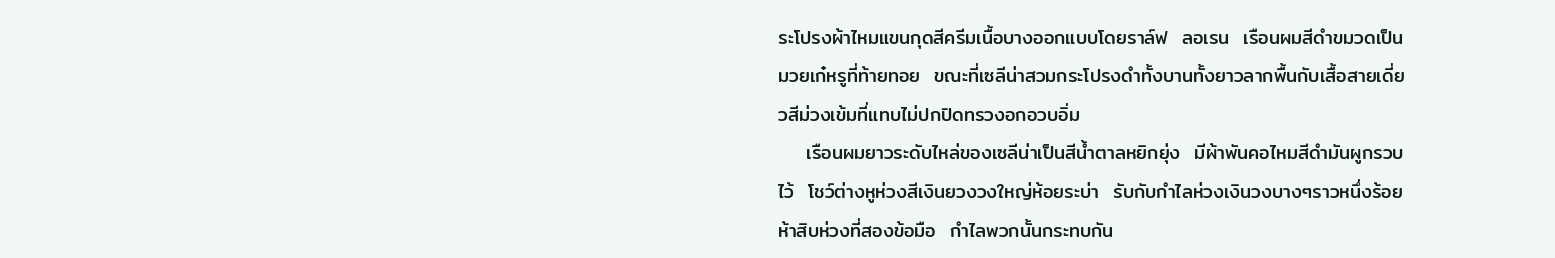ระโปรงผ้าไหมแขนกุดสีครีมเนื้อบางออกแบบโดยราล์ฟ  ลอเรน  เรือนผมสีดำขมวดเป็นมวยเก๋หรูที่ท้ายทอย  ขณะที่เซลีน่าสวมกระโปรงดำทั้งบานทั้งยาวลากพื้นกับเสื้อสายเดี่ยวสีม่วงเข้มที่แทบไม่ปกปิดทรวงอกอวบอิ่ม
    เรือนผมยาวระดับไหล่ของเซลีน่าเป็นสีน้ำตาลหยิกยุ่ง  มีผ้าพันคอไหมสีดำมันผูกรวบไว้  โชว์ต่างหูห่วงสีเงินยวงวงใหญ่ห้อยระบ่า  รับกับกำไลห่วงเงินวงบางๆราวหนึ่งร้อยห้าสิบห่วงที่สองข้อมือ  กำไลพวกนั้นกระทบกัน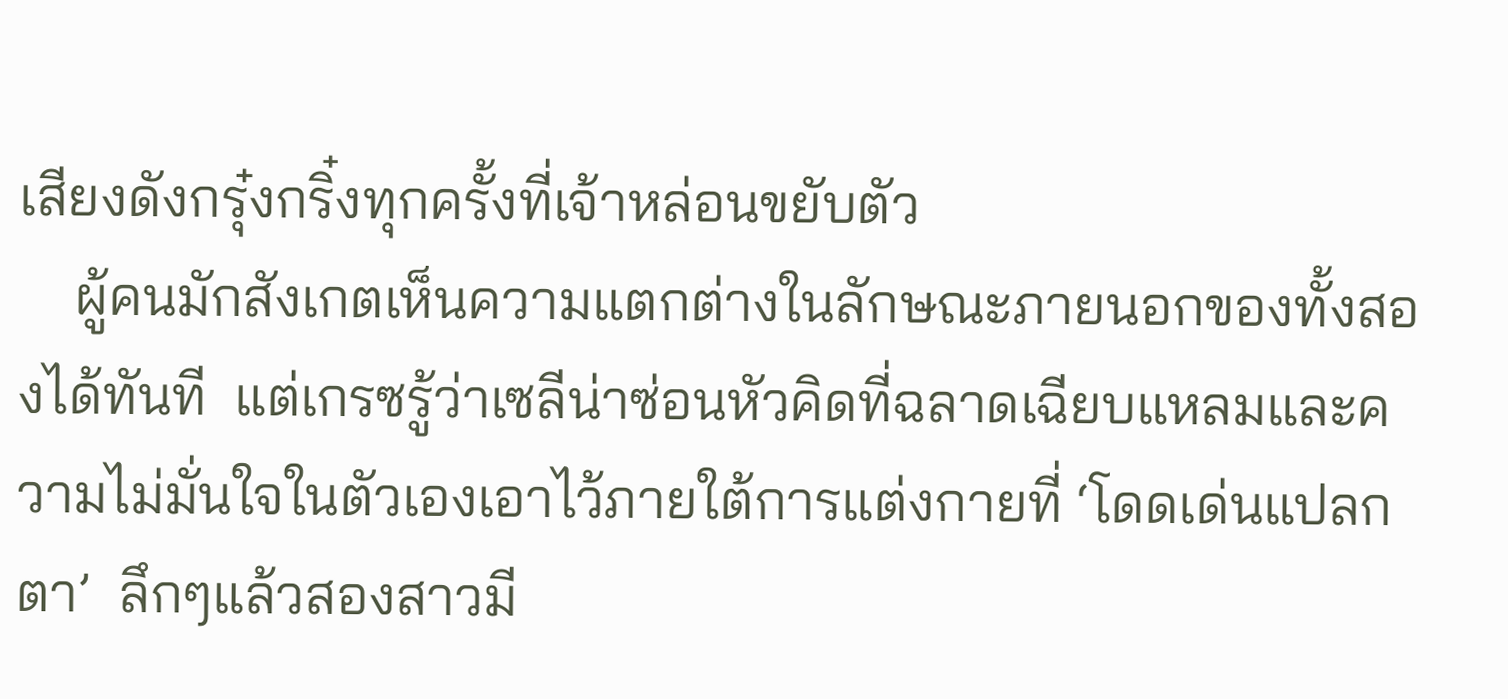เสียงดังกรุ๋งกริ๋งทุกครั้งที่เจ้าหล่อนขยับตัว
    ผู้คนมักสังเกตเห็นความแตกต่างในลักษณะภายนอกของทั้งสองได้ทันที  แต่เกรซรู้ว่าเซลีน่าซ่อนหัวคิดที่ฉลาดเฉียบแหลมและความไม่มั่นใจในตัวเองเอาไว้ภายใต้การแต่งกายที่ ‘โดดเด่นแปลกตา’  ลึกๆแล้วสองสาวมี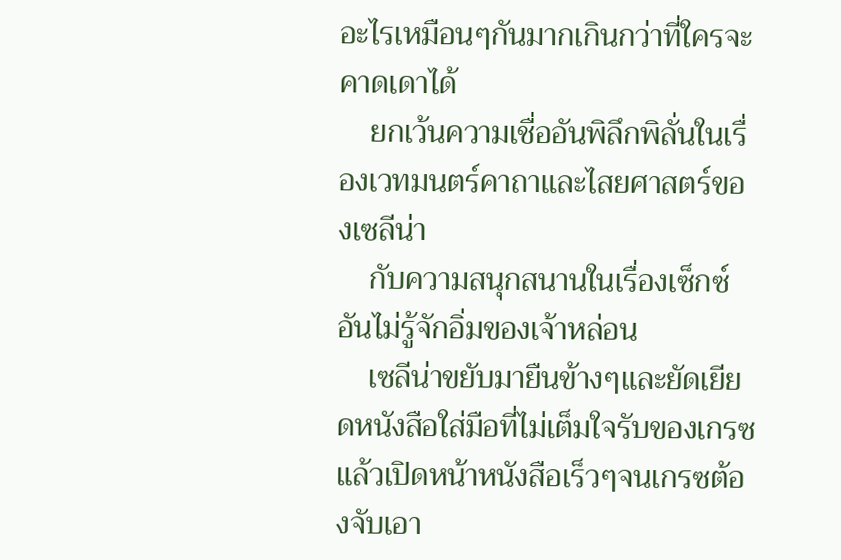อะไรเหมือนๆกันมากเกินกว่าที่ใครจะคาดเดาได้
    ยกเว้นความเชื่ออันพิลึกพิลั่นในเรื่องเวทมนตร์คาถาและไสยศาสตร์ของเซลีน่า
    กับความสนุกสนานในเรื่องเซ็กซ์อันไม่รู้จักอิ่มของเจ้าหล่อน
    เซลีน่าขยับมายืนข้างๆและยัดเยียดหนังสือใส่มือที่ไม่เต็มใจรับของเกรซแล้วเปิดหน้าหนังสือเร็วๆจนเกรซต้องจับเอา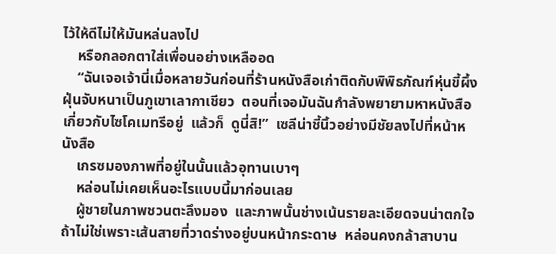ไว้ให้ดีไม่ให้มันหล่นลงไป
    หรือกลอกตาใส่เพื่อนอย่างเหลืออด
    “ฉันเจอเจ้านี่เมื่อหลายวันก่อนที่ร้านหนังสือเก่าติดกับพิพิธภัณฑ์หุ่นขี้ผึ้ง  ฝุ่นจับหนาเป็นภูเขาเลากาเชียว  ตอนที่เจอมันฉันกำลังพยายามหาหนังสือเกี่ยวกับไซโคเมทรีอยู่  แล้วก็  ดูนี่สิ!”  เซลีน่าชี้นิ้วอย่างมีชัยลงไปที่หน้าหนังสือ
    เกรซมองภาพที่อยู่ในนั้นแล้วอุทานเบาๆ
    หล่อนไม่เคยเห็นอะไรแบบนี้มาก่อนเลย
    ผู้ชายในภาพชวนตะลึงมอง  และภาพนั้นช่างเน้นรายละเอียดจนน่าตกใจ  ถ้าไม่ใช่เพราะเส้นสายที่วาดร่างอยู่บนหน้ากระดาษ  หล่อนคงกล้าสาบาน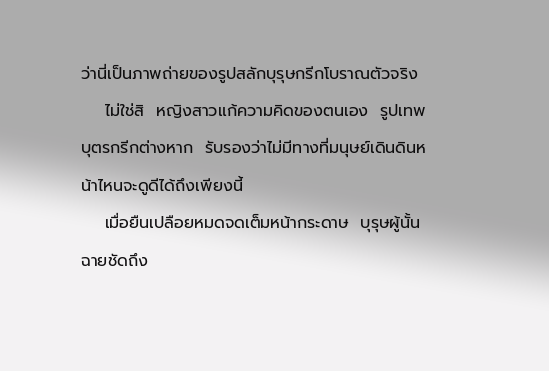ว่านี่เป็นภาพถ่ายของรูปสลักบุรุษกรีกโบราณตัวจริง
    ไม่ใช่สิ  หญิงสาวแก้ความคิดของตนเอง  รูปเทพบุตรกรีกต่างหาก  รับรองว่าไม่มีทางที่มนุษย์เดินดินหน้าไหนจะดูดีได้ถึงเพียงนี้
    เมื่อยืนเปลือยหมดจดเต็มหน้ากระดาษ  บุรุษผู้นั้นฉายชัดถึง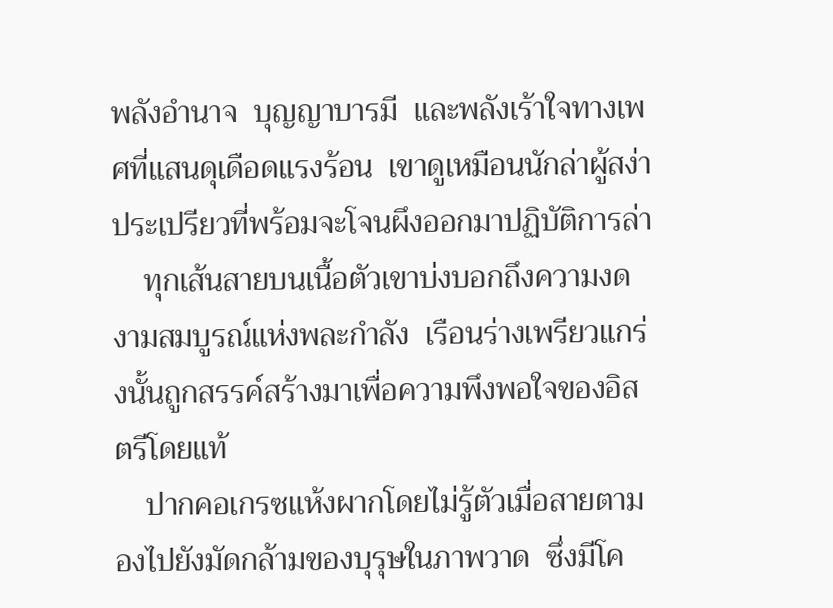พลังอำนาจ  บุญญาบารมี  และพลังเร้าใจทางเพศที่แสนดุเดือดแรงร้อน  เขาดูเหมือนนักล่าผู้สง่าประเปรียวที่พร้อมจะโจนผึงออกมาปฏิบัติการล่า
    ทุกเส้นสายบนเนื้อตัวเขาบ่งบอกถึงความงดงามสมบูรณ์แห่งพละกำลัง  เรือนร่างเพรียวแกร่งนั้นถูกสรรค์สร้างมาเพื่อความพึงพอใจของอิสตรีโดยแท้
    ปากคอเกรซแห้งผากโดยไม่รู้ตัวเมื่อสายตามองไปยังมัดกล้ามของบุรุษในภาพวาด  ซึ่งมีโค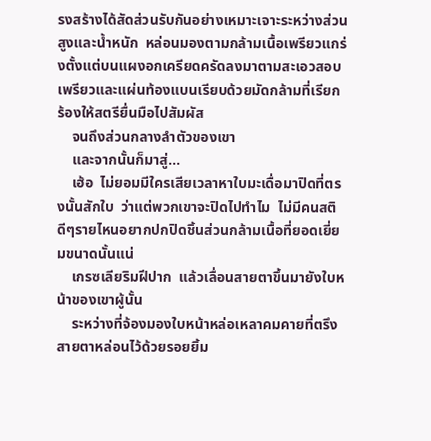รงสร้างได้สัดส่วนรับกันอย่างเหมาะเจาะระหว่างส่วนสูงและน้ำหนัก  หล่อนมองตามกล้ามเนื้อเพรียวแกร่งตั้งแต่บนแผงอกเครียดครัดลงมาตามสะเอวสอบเพรียวและแผ่นท้องแบนเรียบด้วยมัดกล้ามที่เรียกร้องให้สตรียื่นมือไปสัมผัส
    จนถึงส่วนกลางลำตัวของเขา
    และจากนั้นก็มาสู่...
    เฮ้อ  ไม่ยอมมีใครเสียเวลาหาใบมะเดื่อมาปิดที่ตรงนั้นสักใบ  ว่าแต่พวกเขาจะปิดไปทำไม  ไม่มีคนสติดีๆรายไหนอยากปกปิดชิ้นส่วนกล้ามเนื้อที่ยอดเยี่ยมขนาดนั้นแน่
    เกรซเลียริมฝีปาก  แล้วเลื่อนสายตาขึ้นมายังใบหน้าของเขาผู้นั้น
    ระหว่างที่จ้องมองใบหน้าหล่อเหลาคมคายที่ตรึงสายตาหล่อนไว้ด้วยรอยยิ้ม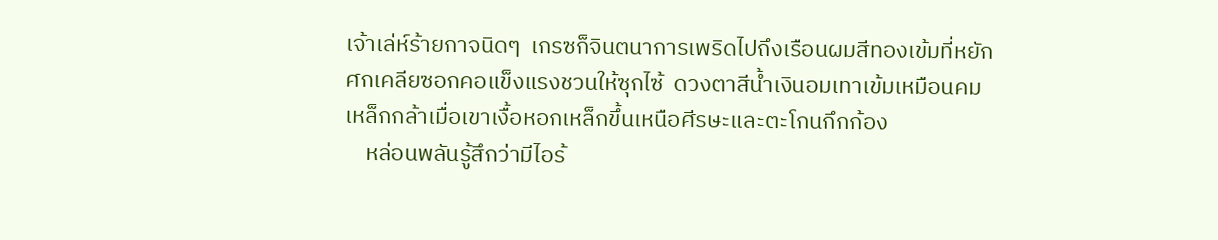เจ้าเล่ห์ร้ายกาจนิดๆ  เกรซก็จินตนาการเพริดไปถึงเรือนผมสีทองเข้มที่หยักศกเคลียซอกคอแข็งแรงชวนให้ซุกไซ้  ดวงตาสีน้ำเงินอมเทาเข้มเหมือนคมเหล็กกล้าเมื่อเขาเงื้อหอกเหล็กขึ้นเหนือศีรษะและตะโกนกึกก้อง
    หล่อนพลันรู้สึกว่ามีไอร้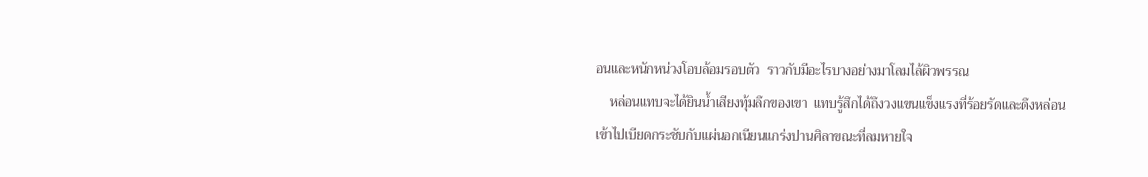อนและหนักหน่วงโอบล้อมรอบตัว  ราวกับมีอะไรบางอย่างมาโลมไล้ผิวพรรณ
    หล่อนแทบจะได้ยินน้ำเสียงทุ้มลึกของเขา  แทบรู้สึกได้ถึงวงแขนแข็งแรงที่ร้อยรัดและดึงหล่อนเข้าไปเบียดกระชับกับแผ่นอกเนียนแกร่งปานศิลาขณะที่ลมหายใจ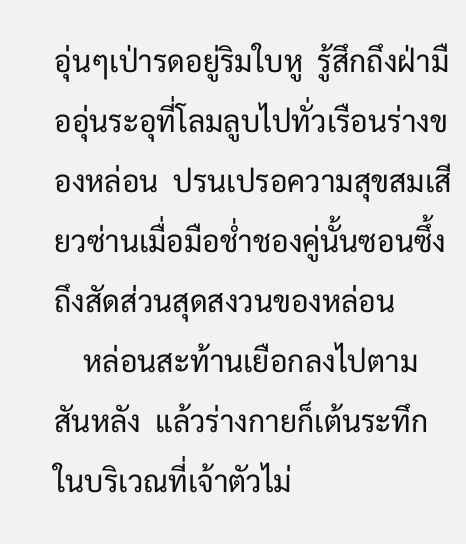อุ่นๆเป่ารดอยู่ริมใบหู  รู้สึกถึงฝ่ามืออุ่นระอุที่โลมลูบไปทั่วเรือนร่างของหล่อน  ปรนเปรอความสุขสมเสียวซ่านเมื่อมือช่ำชองคู่นั้นซอนซึ้งถึงสัดส่วนสุดสงวนของหล่อน
    หล่อนสะท้านเยือกลงไปตามสันหลัง  แล้วร่างกายก็เต้นระทึกในบริเวณที่เจ้าตัวไม่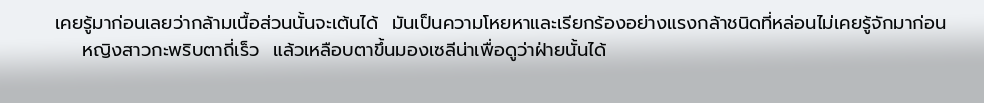เคยรู้มาก่อนเลยว่ากล้ามเนื้อส่วนนั้นจะเต้นได้  มันเป็นความโหยหาและเรียกร้องอย่างแรงกล้าชนิดที่หล่อนไม่เคยรู้จักมาก่อน
    หญิงสาวกะพริบตาถี่เร็ว  แล้วเหลือบตาขึ้นมองเซลีน่าเพื่อดูว่าฝ่ายนั้นได้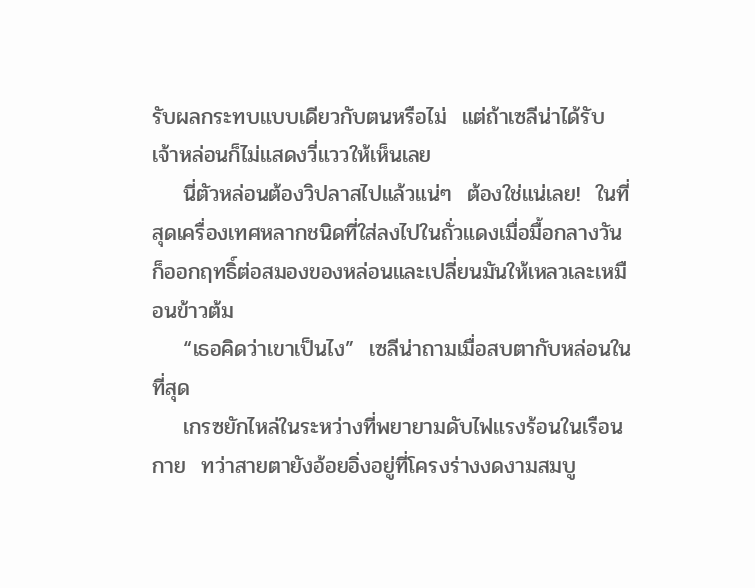รับผลกระทบแบบเดียวกับตนหรือไม่  แต่ถ้าเซลีน่าได้รับ  เจ้าหล่อนก็ไม่แสดงวี่แววให้เห็นเลย
    นี่ตัวหล่อนต้องวิปลาสไปแล้วแน่ๆ  ต้องใช่แน่เลย!  ในที่สุดเครื่องเทศหลากชนิดที่ใส่ลงไปในถั่วแดงเมื่อมื้อกลางวันก็ออกฤทธิ์ต่อสมองของหล่อนและเปลี่ยนมันให้เหลวเละเหมือนข้าวต้ม
    “เธอคิดว่าเขาเป็นไง”  เซลีน่าถามเมื่อสบตากับหล่อนในที่สุด
    เกรซยักไหล่ในระหว่างที่พยายามดับไฟแรงร้อนในเรือนกาย  ทว่าสายตายังอ้อยอิ่งอยู่ที่โครงร่างงดงามสมบู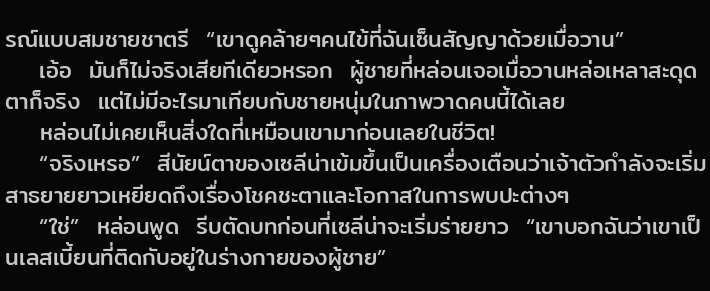รณ์แบบสมชายชาตรี  “เขาดูคล้ายๆคนไข้ที่ฉันเซ็นสัญญาด้วยเมื่อวาน”
    เอ้อ  มันก็ไม่จริงเสียทีเดียวหรอก  ผู้ชายที่หล่อนเจอเมื่อวานหล่อเหลาสะดุดตาก็จริง  แต่ไม่มีอะไรมาเทียบกับชายหนุ่มในภาพวาดคนนี้ได้เลย
    หล่อนไม่เคยเห็นสิ่งใดที่เหมือนเขามาก่อนเลยในชีวิต!
    “จริงเหรอ”  สีนัยน์ตาของเซลีน่าเข้มขึ้นเป็นเครื่องเตือนว่าเจ้าตัวกำลังจะเริ่มสาธยายยาวเหยียดถึงเรื่องโชคชะตาและโอกาสในการพบปะต่างๆ
    “ใช่”  หล่อนพูด  รีบตัดบทก่อนที่เซลีน่าจะเริ่มร่ายยาว  “เขาบอกฉันว่าเขาเป็นเลสเบี้ยนที่ติดกับอยู่ในร่างกายของผู้ชาย”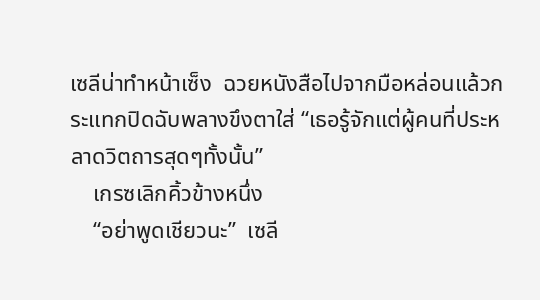เซลีน่าทำหน้าเซ็ง  ฉวยหนังสือไปจากมือหล่อนแล้วกระแทกปิดฉับพลางขึงตาใส่ “เธอรู้จักแต่ผู้คนที่ประหลาดวิตถารสุดๆทั้งนั้น”
    เกรซเลิกคิ้วข้างหนึ่ง
    “อย่าพูดเชียวนะ”  เซลี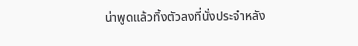น่าพูดแล้วทิ้งตัวลงที่นั่งประจำหลัง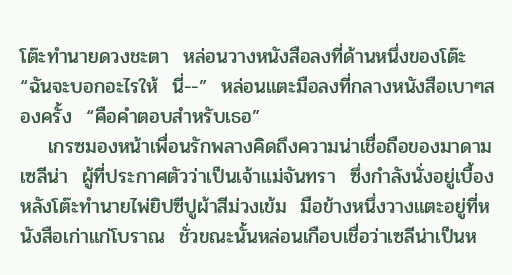โต๊ะทำนายดวงชะตา  หล่อนวางหนังสือลงที่ด้านหนึ่งของโต๊ะ “ฉันจะบอกอะไรให้  นี่--”  หล่อนแตะมือลงที่กลางหนังสือเบาๆสองครั้ง  “คือคำตอบสำหรับเธอ”
    เกรซมองหน้าเพื่อนรักพลางคิดถึงความน่าเชื่อถือของมาดามเซลีน่า  ผู้ที่ประกาศตัวว่าเป็นเจ้าแม่จันทรา  ซึ่งกำลังนั่งอยู่เบื้องหลังโต๊ะทำนายไพ่ยิปซีปูผ้าสีม่วงเข้ม  มือข้างหนึ่งวางแตะอยู่ที่หนังสือเก่าแก่โบราณ  ชั่วขณะนั้นหล่อนเกือบเชื่อว่าเซลีน่าเป็นห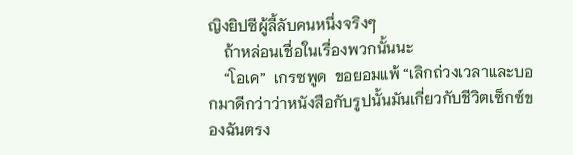ญิงยิปซีผู้ลี้ลับคนหนึ่งจริงๆ
    ถ้าหล่อนเชื่อในเรื่องพวกนั้นนะ
    “โอเค”  เกรซพูด  ขอยอมแพ้ “เลิกถ่วงเวลาและบอกมาดีกว่าว่าหนังสือกับรูปนั้นมันเกี่ยวกับชีวิตเซ็กซ์ของฉันตรง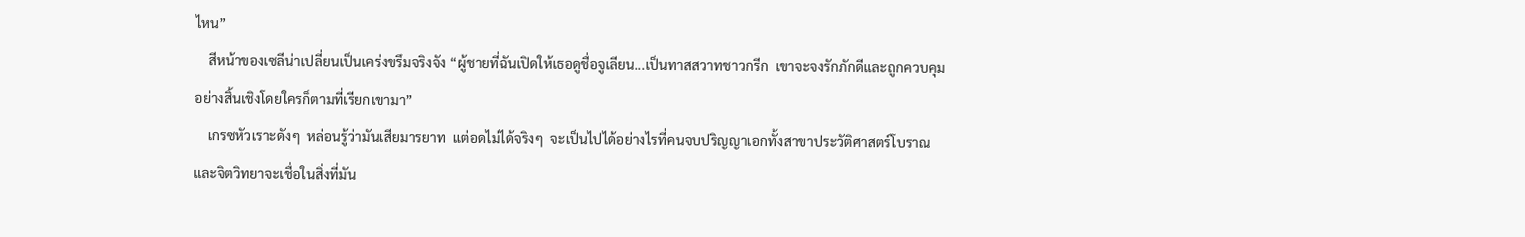ไหน”
    สีหน้าของเซลีน่าเปลี่ยนเป็นเคร่งขรึมจริงจัง “ผู้ชายที่ฉันเปิดให้เธอดูชื่อจูเลียน...เป็นทาสสวาทชาวกรีก  เขาจะจงรักภักดีและถูกควบคุมอย่างสิ้นเชิงโดยใครก็ตามที่เรียกเขามา”
    เกรซหัวเราะดังๆ  หล่อนรู้ว่ามันเสียมารยาท  แต่อดไม่ได้จริงๆ  จะเป็นไปได้อย่างไรที่คนจบปริญญาเอกทั้งสาขาประวัติศาสตร์โบราณและจิตวิทยาจะเชื่อในสิ่งที่มัน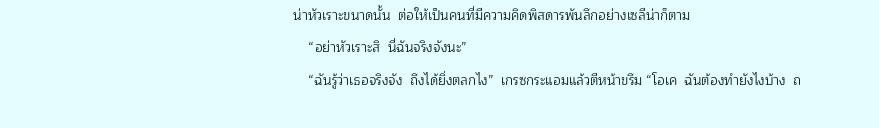น่าหัวเราะขนาดนั้น  ต่อให้เป็นคนที่มีความคิดพิสดารพันลึกอย่างเซลีน่าก็ตาม
    “อย่าหัวเราะสิ  นี่ฉันจริงจังนะ”
    “ฉันรู้ว่าเธอจริงจัง  ถึงได้ยิ่งตลกไง”  เกรซกระแอมแล้วตีหน้าขรึม “โอเค  ฉันต้องทำยังไงบ้าง  ถ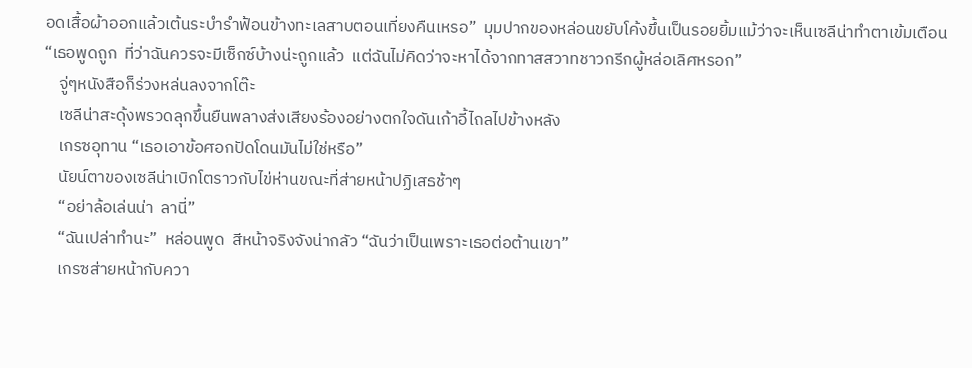อดเสื้อผ้าออกแล้วเต้นระบำรำฟ้อนข้างทะเลสาบตอนเที่ยงคืนเหรอ”  มุมปากของหล่อนขยับโค้งขึ้นเป็นรอยยิ้มแม้ว่าจะเห็นเซลีน่าทำตาเข้มเตือน “เธอพูดถูก  ที่ว่าฉันควรจะมีเซ็กซ์บ้างน่ะถูกแล้ว  แต่ฉันไม่คิดว่าจะหาได้จากทาสสวาทชาวกรีกผู้หล่อเลิศหรอก”
    จู่ๆหนังสือก็ร่วงหล่นลงจากโต๊ะ
    เซลีน่าสะดุ้งพรวดลุกขึ้นยืนพลางส่งเสียงร้องอย่างตกใจดันเก้าอี้ไถลไปข้างหลัง
    เกรซอุทาน “เธอเอาข้อศอกปัดโดนมันไม่ใช่หรือ”
    นัยน์ตาของเซลีน่าเบิกโตราวกับไข่ห่านขณะที่ส่ายหน้าปฏิเสธช้าๆ
    “อย่าล้อเล่นน่า  ลานี่”
    “ฉันเปล่าทำนะ”  หล่อนพูด  สีหน้าจริงจังน่ากลัว “ฉันว่าเป็นเพราะเธอต่อต้านเขา”
    เกรซส่ายหน้ากับควา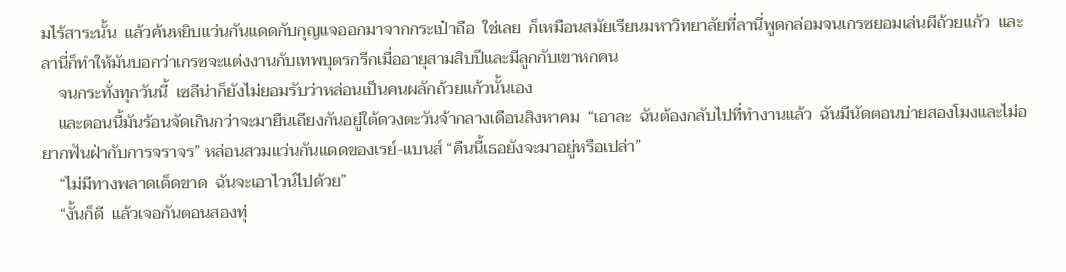มไร้สาระนั้น  แล้วค้นหยิบแว่นกันแดดกับกุญแจออกมาจากกระเป๋าถือ  ใช่เลย  ก็เหมือนสมัยเรียนมหาวิทยาลัยที่ลานี่พูดกล่อมจนเกรซยอมเล่นผีถ้วยแก้ว  และลานี่ก็ทำให้มันบอกว่าเกรซจะแต่งงานกับเทพบุตรกรีกเมื่ออายุสามสิบปีและมีลูกกับเขาหกคน
    จนกระทั่งทุกวันนี้  เซลีน่าก็ยังไม่ยอมรับว่าหล่อนเป็นคนผลักถ้วยแก้วนั้นเอง
    และตอนนี้มันร้อนจัดเกินกว่าจะมายืนเถียงกันอยู่ใต้ดวงตะวันจ้ากลางเดือนสิงหาคม  “เอาละ  ฉันต้องกลับไปที่ทำงานแล้ว  ฉันมีนัดตอนบ่ายสองโมงและไม่อยากฟันฝ่ากับการจราจร” หล่อนสวมแว่นกันแดดของเรย์-แบนส์ “คืนนี้เธอยังจะมาอยู่หรือเปล่า”
    “ไม่มีทางพลาดเด็ดขาด  ฉันจะเอาไวน์ไปด้วย”
    “งั้นก็ดี  แล้วเจอกันตอนสองทุ่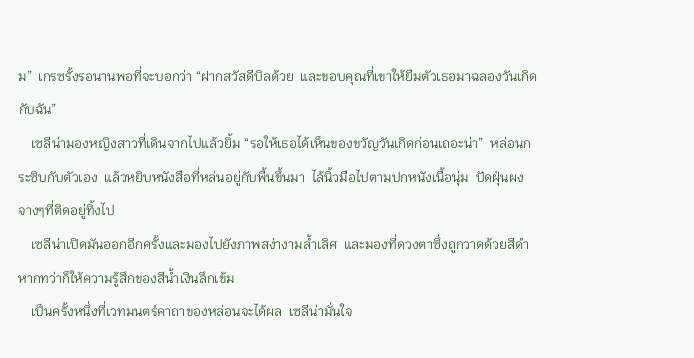ม”  เกรซรั้งรอนานพอที่จะบอกว่า “ฝากสวัสดีบิลด้วย  และขอบคุณที่เขาให้ยืมตัวเธอมาฉลองวันเกิดกับฉัน”
    เซลีน่ามองหญิงสาวที่เดินจากไปแล้วยิ้ม “รอให้เธอได้เห็นของขวัญวันเกิดก่อนเถอะน่า”  หล่อนกระซิบกับตัวเอง  แล้วหยิบหนังสือที่หล่นอยู่กับพื้นขึ้นมา  ไล้นิ้วมือไปตามปกหนังเนื้อนุ่ม  ปัดฝุ่นผงจางๆที่ติดอยู่ทิ้งไป
    เซลีน่าเปิดมันออกอีกครั้งและมองไปยังภาพสง่างามล้ำเลิศ  และมองที่ดวงตาซึ่งถูกวาดด้วยสีดำหากทว่าก็ให้ความรู้สึกของสีน้ำเงินลึกเข้ม
    เป็นครั้งหนึ่งที่เวทมนตร์คาถาของหล่อนจะได้ผล  เซลีน่ามั่นใจ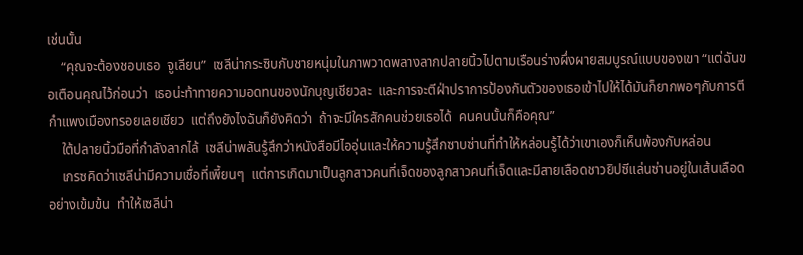เช่นนั้น
    “คุณจะต้องชอบเธอ  จูเลียน”  เซลีน่ากระซิบกับชายหนุ่มในภาพวาดพลางลากปลายนิ้วไปตามเรือนร่างผึ่งผายสมบูรณ์แบบของเขา “แต่ฉันขอเตือนคุณไว้ก่อนว่า  เธอน่ะท้าทายความอดทนของนักบุญเชียวละ  และการจะตีฝ่าปราการป้องกันตัวของเธอเข้าไปให้ได้มันก็ยากพอๆกับการตีกำแพงเมืองทรอยเลยเชียว  แต่ถึงยังไงฉันก็ยังคิดว่า  ถ้าจะมีใครสักคนช่วยเธอได้  คนคนนั้นก็คือคุณ”
    ใต้ปลายนิ้วมือที่กำลังลากไล้  เซลีน่าพลันรู้สึกว่าหนังสือมีไออุ่นและให้ความรู้สึกซาบซ่านที่ทำให้หล่อนรู้ได้ว่าเขาเองก็เห็นพ้องกับหล่อน
    เกรซคิดว่าเซลีน่ามีความเชื่อที่เพี้ยนๆ  แต่การเกิดมาเป็นลูกสาวคนที่เจ็ดของลูกสาวคนที่เจ็ดและมีสายเลือดชาวยิปซีแล่นซ่านอยู่ในเส้นเลือดอย่างเข้มข้น  ทำให้เซลีน่า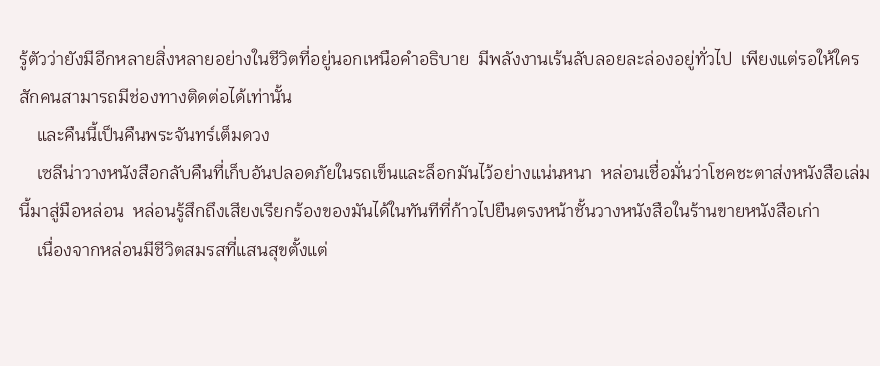รู้ตัวว่ายังมีอีกหลายสิ่งหลายอย่างในชีวิตที่อยู่นอกเหนือคำอธิบาย  มีพลังงานเร้นลับลอยละล่องอยู่ทั่วไป  เพียงแต่รอให้ใครสักคนสามารถมีช่องทางติดต่อได้เท่านั้น
    และคืนนี้เป็นคืนพระจันทร์เต็มดวง
    เซลีน่าวางหนังสือกลับคืนที่เก็บอันปลอดภัยในรถเข็นและล็อกมันไว้อย่างแน่นหนา  หล่อนเชื่อมั่นว่าโชคชะตาส่งหนังสือเล่มนี้มาสู่มือหล่อน  หล่อนรู้สึกถึงเสียงเรียกร้องของมันได้ในทันทีที่ก้าวไปยืนตรงหน้าชั้นวางหนังสือในร้านขายหนังสือเก่า
    เนื่องจากหล่อนมีชีวิตสมรสที่แสนสุขตั้งแต่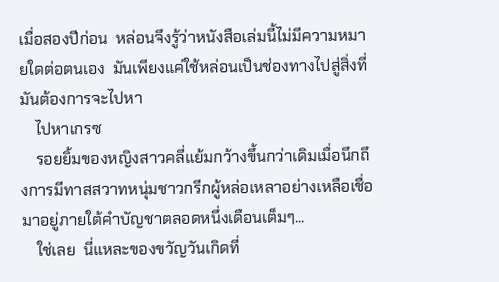เมื่อสองปีก่อน  หล่อนจึงรู้ว่าหนังสือเล่มนี้ไม่มีความหมายใดต่อตนเอง  มันเพียงแค่ใช้หล่อนเป็นช่องทางไปสู่สิ่งที่มันต้องการจะไปหา
    ไปหาเกรซ
    รอยยิ้มของหญิงสาวคลี่แย้มกว้างขึ้นกว่าเดิมเมื่อนึกถึงการมีทาสสวาทหนุ่มชาวกรีกผู้หล่อเหลาอย่างเหลือเชื่อมาอยู่ภายใต้คำบัญชาตลอดหนึ่งเดือนเต็มๆ...
    ใช่เลย  นี่แหละของขวัญวันเกิดที่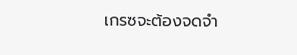เกรซจะต้องจดจำ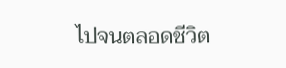ไปจนตลอดชีวิต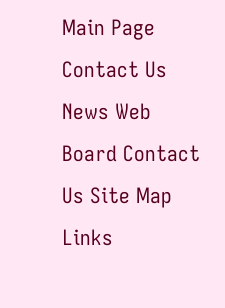Main Page Contact Us News Web Board Contact Us Site Map Links